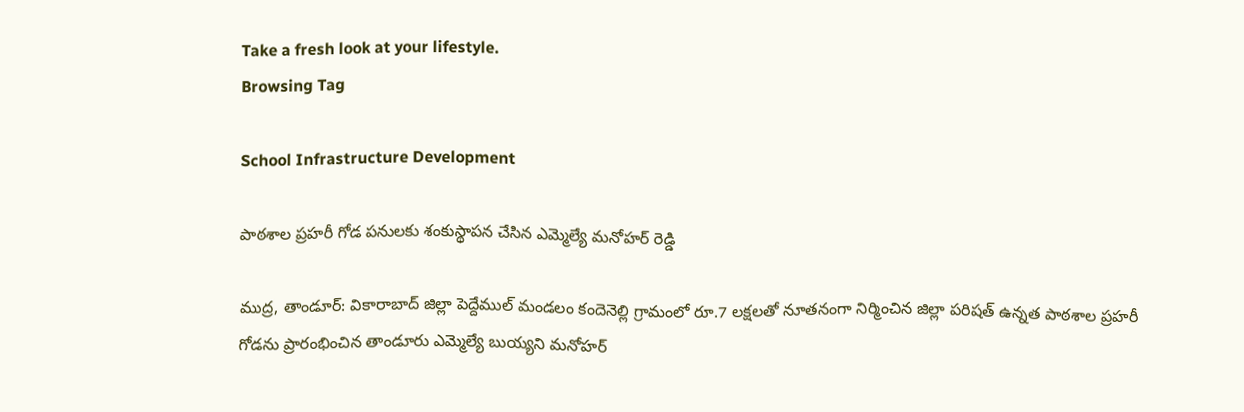Take a fresh look at your lifestyle.
Browsing Tag

School Infrastructure Development

పాఠశాల ప్రహరీ గోడ పనులకు శంకుస్థాపన చేసిన ఎమ్మెల్యే మనోహర్ రెడ్డి

ముద్ర, తాండూర్: వికారాబాద్ జిల్లా పెద్దేముల్ మండలం కందెనెల్లి గ్రామంలో రూ.7 లక్షలతో నూతనంగా నిర్మించిన జిల్లా పరిషత్ ఉన్నత పాఠశాల ప్రహరీ గోడను ప్రారంభించిన తాండూరు ఎమ్మెల్యే బుయ్యని మనోహర్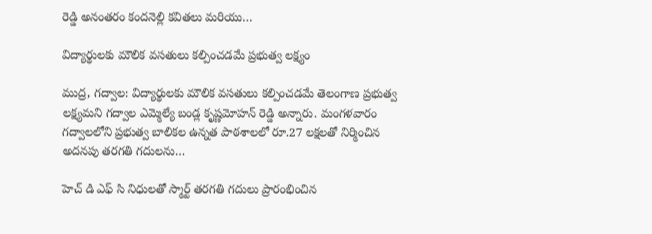రెడ్డి అనంతరం కందనెల్లి కవితలు మరియు…

విద్యార్థులకు మౌలిక వసతులు కల్పించడమే ప్రభుత్వ లక్ష్యం

ముద్ర, గద్వాల: విద్యార్థులకు మౌలిక వసతులు కల్పించడమే తెలంగాణ ప్రభుత్వ లక్ష్యమని గద్వాల‌ ఎమ్మెల్యే బండ్ల‌ కృష్ణమోహన్ రెడ్డి అన్నారు. మంగళవారం గద్వాలలోని ప్రభుత్వ బాలికల ఉన్నత పాఠశాలలో రూ.27 లక్షలతో నిర్మించిన అదనపు తరగతి గదులను…

హెచ్ డి ఎఫ్ సి నిధులతో స్మార్ట్ తరగతి గదులు ప్రారంభించిన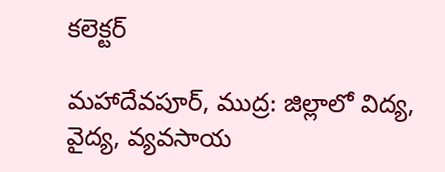కలెక్టర్

మహాదేవపూర్, ముద్ర: జిల్లాలో విద్య, వైద్య, వ్యవసాయ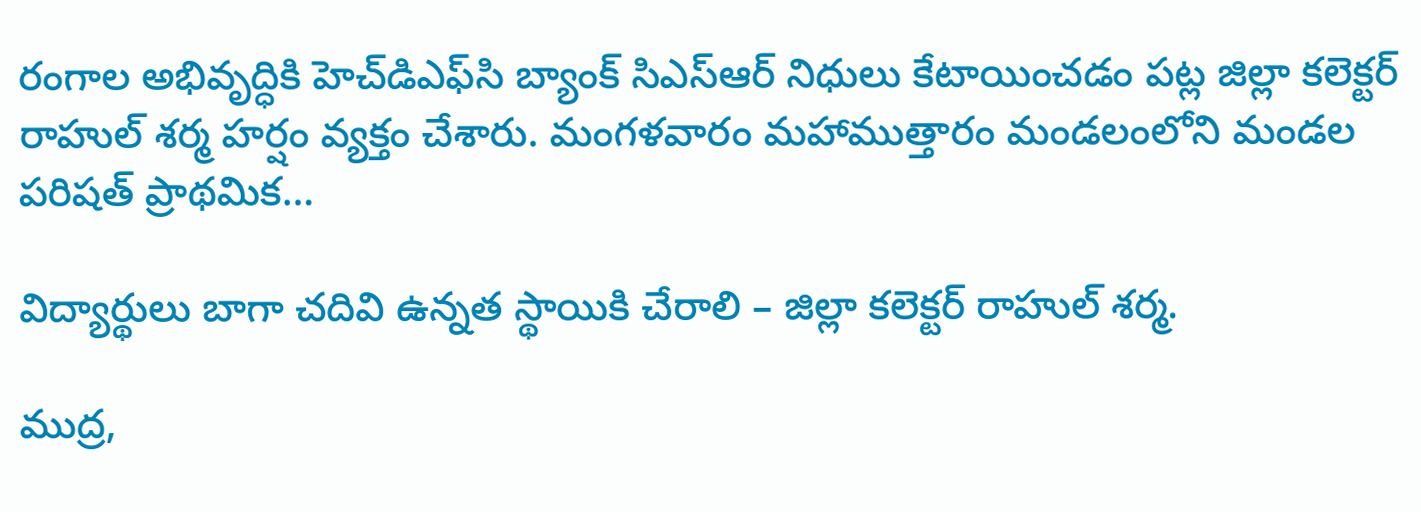రంగాల అభివృద్ధికి హెచ్‌డిఎఫ్‌సి బ్యాంక్ సిఎస్‌ఆర్ నిధులు కేటాయించడం పట్ల జిల్లా కలెక్టర్ రాహుల్ శర్మ హర్షం వ్యక్తం చేశారు. మంగళవారం మహాముత్తారం మండలంలోని మండల పరిషత్ ప్రాథమిక…

విద్యార్థులు బాగా చదివి ఉన్నత స్థాయికి చేరాలి – జిల్లా కలెక్టర్ రాహుల్ శర్మ.

ముద్ర,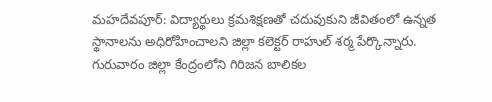మహదేవపూర్: విద్యార్థులు క్రమశిక్షణతో చదువుకుని జీవితంలో ఉన్నత స్థానాలను అధిరోహించాలని జిల్లా కలెక్టర్ రాహుల్ శర్మ పేర్కొన్నారు. గురువారం జిల్లా కేంద్రంలోని గిరిజన బాలికల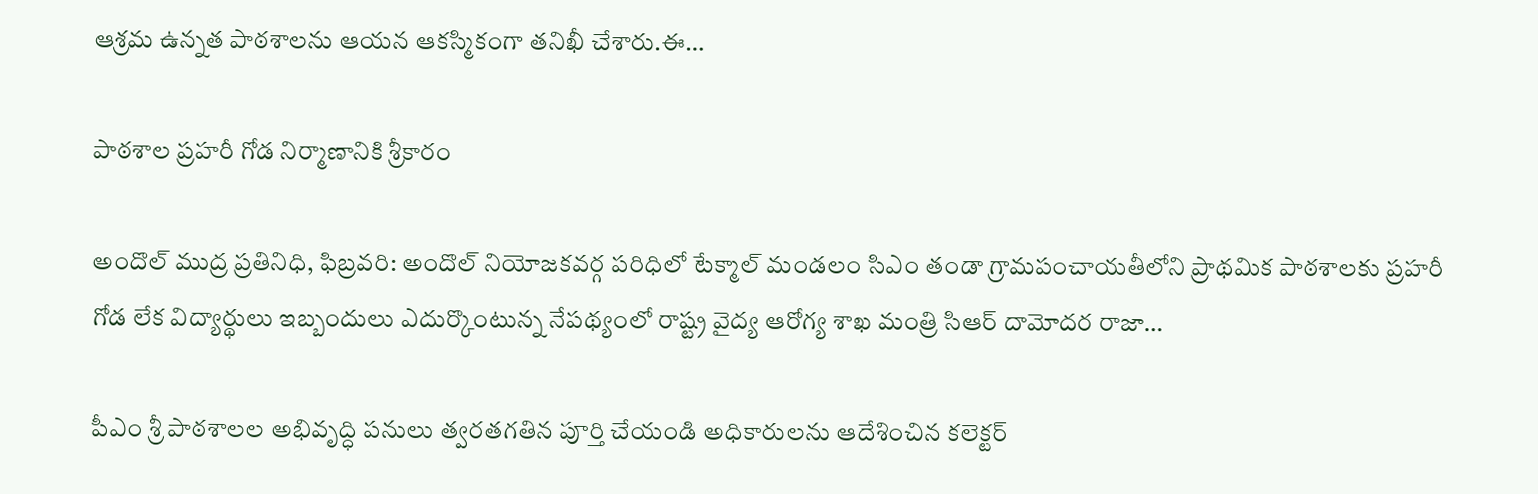ఆశ్రమ ఉన్నత పాఠశాలను ఆయన ఆకస్మికంగా తనిఖీ చేశారు.ఈ…

పాఠశాల ప్రహరీ గోడ నిర్మాణానికి శ్రీకారం

అందొల్ ముద్ర ప్రతినిధి, ఫిబ్రవరి: అందొల్ నియోజకవర్గ పరిధిలో టేక్మాల్ మండలం సిఎం తండా గ్రామపంచాయతీలోని ప్రాథమిక పాఠశాలకు ప్రహరీ గోడ లేక విద్యార్థులు ఇబ్బందులు ఎదుర్కొంటున్న నేపథ్యంలో రాష్ట్ర వైద్య ఆరోగ్య శాఖ మంత్రి సిఆర్ దామోదర రాజా…

పీఎం శ్రీ పాఠశాలల అభివృద్ధి పనులు త్వరతగతిన పూర్తి చేయండి అధికారులను ఆదేశించిన కలెక్టర్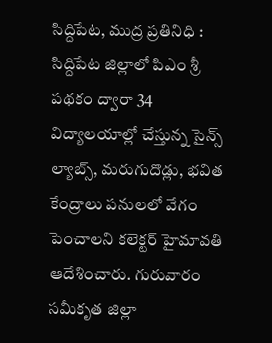సిద్దిపేట, ముద్ర ప్రతినిధి : సిద్దిపేట జిల్లాలో పిఎం శ్రీ పథకం ద్వారా 34 విద్యాలయాల్లో చేస్తున్న సైన్స్ ల్యాబ్స్, మరుగుదొడ్లు, భవిత కేంద్రాలు పనులలో వేగం పెంచాలని కలెక్టర్ హైమావతి ఆదేశించారు. గురువారం సమీకృత జిల్లా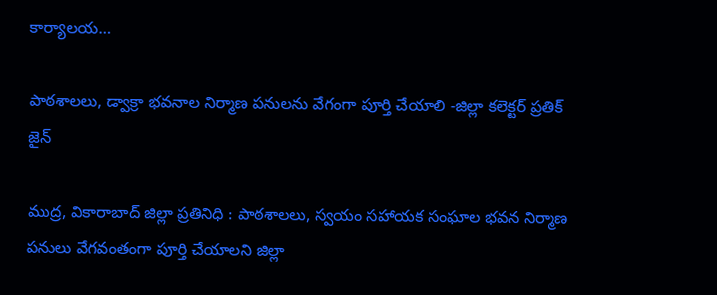కార్యాలయ…

పాఠశాలలు, డ్వాక్రా భవనాల నిర్మాణ పనులను వేగంగా పూర్తి చేయాలి -జిల్లా కలెక్టర్ ప్రతిక్ జైన్

ముద్ర, వికారాబాద్ జిల్లా ప్రతినిధి : పాఠశాలలు, స్వయం సహాయక సంఘాల భవన నిర్మాణ పనులు వేగవంతంగా పూర్తి చేయాలని జిల్లా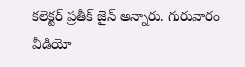కలెక్టర్ ప్రతీక్ జైన్ అన్నారు. గురువారం వీడియో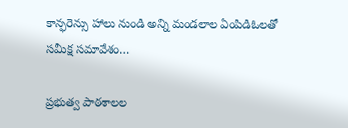కాన్ఫరెన్సు హాలు నుండి అన్ని మండలాల ఏంపిడిఓలతో సమీక్ష సమావేశం…

ప్రభుత్వ పాఠశాలల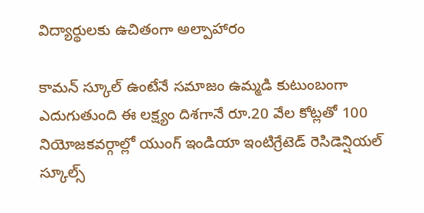విద్యార్థులకు ఉచితంగా అల్పాహారం

కామన్ స్కూల్ ఉంటేనే సమాజం ఉమ్మడి కుటుంబంగా ఎదుగుతుంది ఈ లక్ష్యం దిశగానే రూ.20 వేల కోట్లతో 100 నియోజకవర్గాల్లో యుంగ్ ఇండియా ఇంటిగ్రేటెడ్ రెసిడెన్షియల్ స్కూల్స్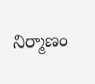నిర్మాణం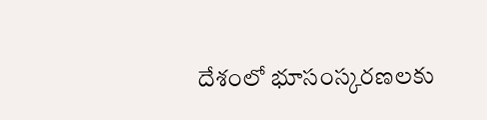దేశంలో భూసంస్కరణలకు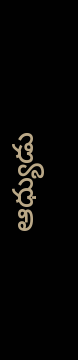ఆధ్యుడు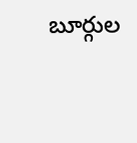బూర్గుల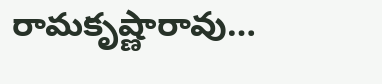రామకృష్ణారావు…